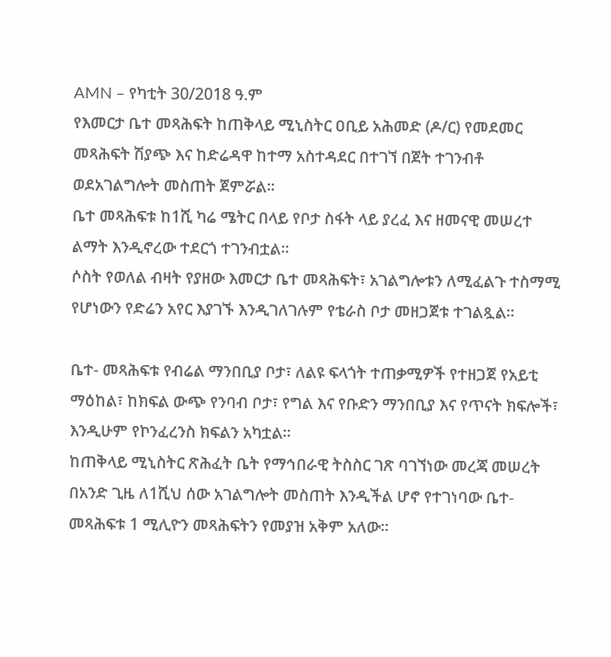AMN – የካቲት 30/2018 ዓ.ም
የእመርታ ቤተ መጻሕፍት ከጠቅላይ ሚኒስትር ዐቢይ አሕመድ (ዶ/ር) የመደመር መጻሕፍት ሽያጭ እና ከድሬዳዋ ከተማ አስተዳደር በተገኘ በጀት ተገንብቶ ወደአገልግሎት መስጠት ጀምሯል።
ቤተ መጻሕፍቱ ከ1ሺ ካሬ ሜትር በላይ የቦታ ስፋት ላይ ያረፈ እና ዘመናዊ መሠረተ ልማት እንዲኖረው ተደርጎ ተገንብቷል።
ሶስት የወለል ብዛት የያዘው እመርታ ቤተ መጻሕፍት፣ አገልግሎቱን ለሚፈልጉ ተስማሚ የሆነውን የድሬን አየር እያገኙ እንዲገለገሉም የቴራስ ቦታ መዘጋጀቱ ተገልጿል።

ቤተ- መጻሕፍቱ የብሬል ማንበቢያ ቦታ፣ ለልዩ ፍላጎት ተጠቃሚዎች የተዘጋጀ የአይቲ ማዕከል፣ ከክፍል ውጭ የንባብ ቦታ፣ የግል እና የቡድን ማንበቢያ እና የጥናት ክፍሎች፣ እንዲሁም የኮንፈረንስ ክፍልን አካቷል።
ከጠቅላይ ሚኒስትር ጽሕፈት ቤት የማኅበራዊ ትስስር ገጽ ባገኘነው መረጃ መሠረት በአንድ ጊዜ ለ1ሺህ ሰው አገልግሎት መስጠት እንዲችል ሆኖ የተገነባው ቤተ-መጻሕፍቱ 1 ሚሊዮን መጻሕፍትን የመያዝ አቅም አለው።